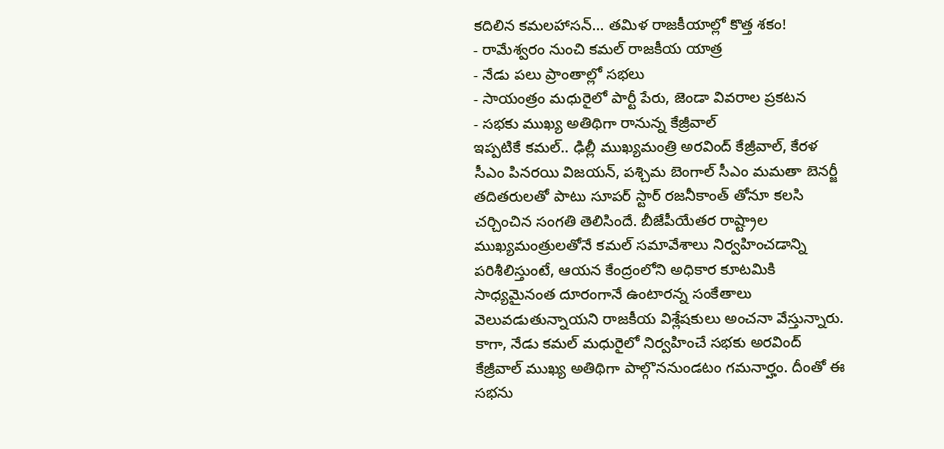కదిలిన కమలహాసన్... తమిళ రాజకీయాల్లో కొత్త శకం!
- రామేశ్వరం నుంచి కమల్ రాజకీయ యాత్ర
- నేడు పలు ప్రాంతాల్లో సభలు
- సాయంత్రం మధురైలో పార్టీ పేరు, జెండా వివరాల ప్రకటన
- సభకు ముఖ్య అతిథిగా రానున్న కేజ్రీవాల్
ఇప్పటికే కమల్.. ఢిల్లీ ముఖ్యమంత్రి అరవింద్ కేజ్రీవాల్, కేరళ సీఎం పినరయి విజయన్, పశ్చిమ బెంగాల్ సీఎం మమతా బెనర్జీ తదితరులతో పాటు సూపర్ స్టార్ రజనీకాంత్ తోనూ కలసి చర్చించిన సంగతి తెలిసిందే. బీజేపీయేతర రాష్ట్రాల ముఖ్యమంత్రులతోనే కమల్ సమావేశాలు నిర్వహించడాన్ని పరిశీలిస్తుంటే, ఆయన కేంద్రంలోని అధికార కూటమికి సాధ్యమైనంత దూరంగానే ఉంటారన్న సంకేతాలు వెలువడుతున్నాయని రాజకీయ విశ్లేషకులు అంచనా వేస్తున్నారు.
కాగా, నేడు కమల్ మధురైలో నిర్వహించే సభకు అరవింద్ కేజ్రీవాల్ ముఖ్య అతిథిగా పాల్గొననుండటం గమనార్హం. దీంతో ఈ సభను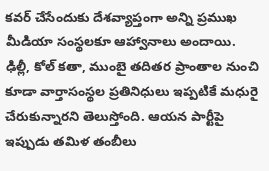కవర్ చేసేందుకు దేశవ్యాప్తంగా అన్ని ప్రముఖ మీడియా సంస్థలకూ ఆహ్వానాలు అందాయి. ఢిల్లీ, కోల్ కతా, ముంబై తదితర ప్రాంతాల నుంచి కూడా వార్తాసంస్థల ప్రతినిధులు ఇప్పటికే మధురై చేరుకున్నారని తెలుస్తోంది. ఆయన పార్టీపై ఇప్పుడు తమిళ తంబీలు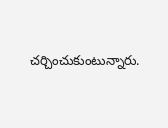చర్చించుకుంటున్నారు.